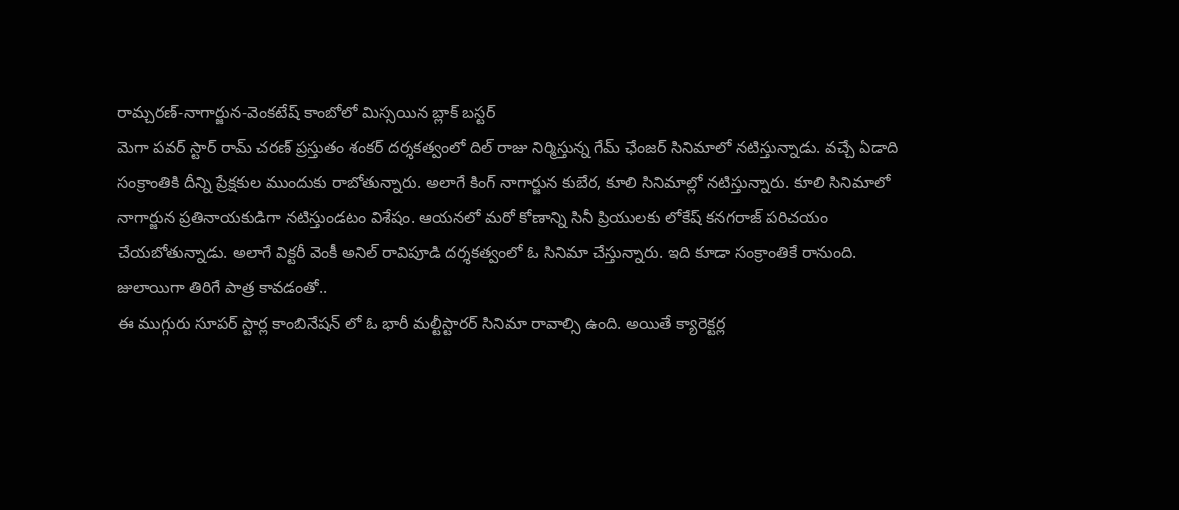రామ్చరణ్-నాగార్జున-వెంకటేష్ కాంబోలో మిస్సయిన బ్లాక్ బస్టర్
మెగా పవర్ స్టార్ రామ్ చరణ్ ప్రస్తుతం శంకర్ దర్శకత్వంలో దిల్ రాజు నిర్మిస్తున్న గేమ్ ఛేంజర్ సినిమాలో నటిస్తున్నాడు. వచ్చే ఏడాది సంక్రాంతికి దీన్ని ప్రేక్షకుల ముందుకు రాబోతున్నారు. అలాగే కింగ్ నాగార్జున కుబేర, కూలి సినిమాల్లో నటిస్తున్నారు. కూలి సినిమాలో నాగార్జున ప్రతినాయకుడిగా నటిస్తుండటం విశేషం. ఆయనలో మరో కోణాన్ని సినీ ప్రియులకు లోకేష్ కనగరాజ్ పరిచయం చేయబోతున్నాడు. అలాగే విక్టరీ వెంకీ అనిల్ రావిపూడి దర్శకత్వంలో ఓ సినిమా చేస్తున్నారు. ఇది కూడా సంక్రాంతికే రానుంది.
జులాయిగా తిరిగే పాత్ర కావడంతో..
ఈ ముగ్గురు సూపర్ స్టార్ల కాంబినేషన్ లో ఓ భారీ మల్టీస్టారర్ సినిమా రావాల్సి ఉంది. అయితే క్యారెక్టర్ల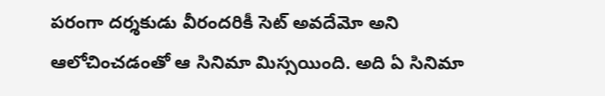పరంగా దర్శకుడు వీరందరికీ సెట్ అవదేమో అని ఆలోచించడంతో ఆ సినిమా మిస్సయింది. అది ఏ సినిమా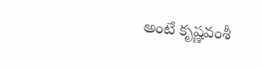అంటే కృష్ణవంశీ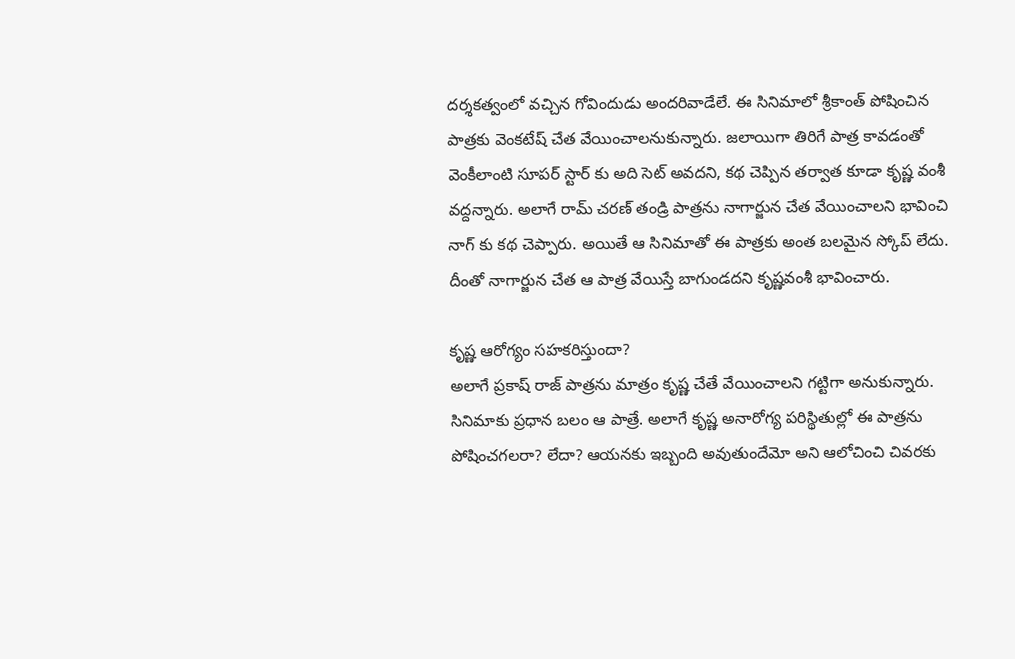దర్శకత్వంలో వచ్చిన గోవిందుడు అందరివాడేలే. ఈ సినిమాలో శ్రీకాంత్ పోషించిన పాత్రకు వెంకటేష్ చేత వేయించాలనుకున్నారు. జలాయిగా తిరిగే పాత్ర కావడంతో వెంకీలాంటి సూపర్ స్టార్ కు అది సెట్ అవదని, కథ చెప్పిన తర్వాత కూడా కృష్ణ వంశీ వద్దన్నారు. అలాగే రామ్ చరణ్ తండ్రి పాత్రను నాగార్జున చేత వేయించాలని భావించి నాగ్ కు కథ చెప్పారు. అయితే ఆ సినిమాతో ఈ పాత్రకు అంత బలమైన స్కోప్ లేదు. దీంతో నాగార్జున చేత ఆ పాత్ర వేయిస్తే బాగుండదని కృష్ణవంశీ భావించారు.

కృష్ణ ఆరోగ్యం సహకరిస్తుందా?
అలాగే ప్రకాష్ రాజ్ పాత్రను మాత్రం కృష్ణ చేతే వేయించాలని గట్టిగా అనుకున్నారు. సినిమాకు ప్రధాన బలం ఆ పాత్రే. అలాగే కృష్ణ అనారోగ్య పరిస్థితుల్లో ఈ పాత్రను పోషించగలరా? లేదా? ఆయనకు ఇబ్బంది అవుతుందేమో అని ఆలోచించి చివరకు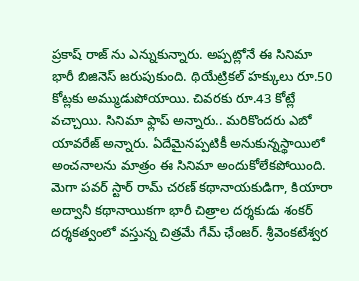ప్రకాష్ రాజ్ ను ఎన్నుకున్నారు. అప్పట్లోనే ఈ సినిమా భారీ బిజినెస్ జరుపుకుంది. థియేట్రికల్ హక్కులు రూ.50 కోట్లకు అమ్ముడుపోయాయి. చివరకు రూ.43 కోట్లే వచ్చాయి. సినిమా ఫ్లాప్ అన్నారు.. మరికొందరు ఎబో యావరేజ్ అన్నారు. ఏదేమైనప్పటికీ అనుకున్నస్థాయిలో అంచనాలను మాత్రం ఈ సినిమా అందుకోలేకపోయింది.
మెగా పవర్ స్టార్ రామ్ చరణ్ కథానాయకుడిగా, కియారా అద్వానీ కథానాయికగా భారీ చిత్రాల దర్శకుడు శంకర్ దర్శకత్వంలో వస్తున్న చిత్రమే గేమ్ ఛేంజర్. శ్రీవెంకటేశ్వర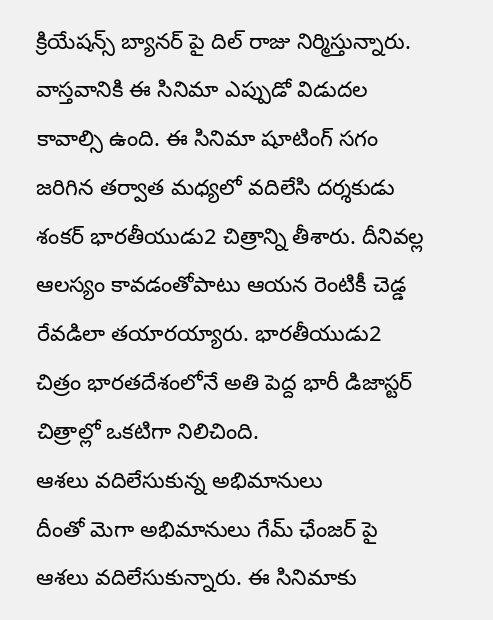క్రియేషన్స్ బ్యానర్ పై దిల్ రాజు నిర్మిస్తున్నారు. వాస్తవానికి ఈ సినిమా ఎప్పుడో విడుదల కావాల్సి ఉంది. ఈ సినిమా షూటింగ్ సగం జరిగిన తర్వాత మధ్యలో వదిలేసి దర్శకుడు శంకర్ భారతీయుడు2 చిత్రాన్ని తీశారు. దీనివల్ల ఆలస్యం కావడంతోపాటు ఆయన రెంటికీ చెడ్డ రేవడిలా తయారయ్యారు. భారతీయుడు2 చిత్రం భారతదేశంలోనే అతి పెద్ద భారీ డిజాస్టర్ చిత్రాల్లో ఒకటిగా నిలిచింది.
ఆశలు వదిలేసుకున్న అభిమానులు
దీంతో మెగా అభిమానులు గేమ్ ఛేంజర్ పై ఆశలు వదిలేసుకున్నారు. ఈ సినిమాకు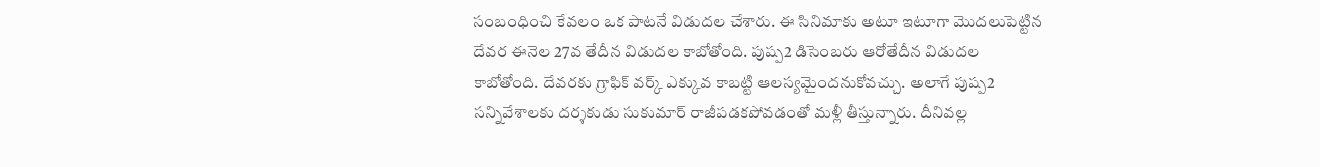సంబంధించి కేవలం ఒక పాటనే విడుదల చేశారు. ఈ సినిమాకు అటూ ఇటూగా మొదలుపెట్టిన దేవర ఈనెల 27వ తేదీన విడుదల కాబోతోంది. పుష్ప2 డిసెంబరు ఆరోతేదీన విడుదల కాబోతోంది. దేవరకు గ్రాఫిక్ వర్క్ ఎక్కువ కాబట్టి ఆలస్యమైందనుకోవచ్చు. అలాగే పుష్ప2 సన్నివేశాలకు దర్శకుడు సుకుమార్ రాజీపడకపోవడంతో మళ్లీ తీస్తున్నారు. దీనివల్ల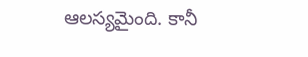ఆలస్యమైంది. కానీ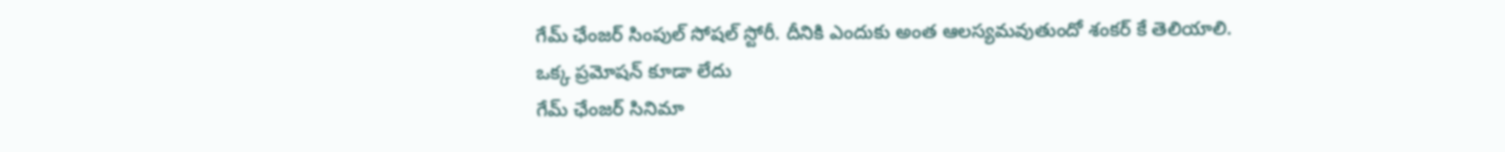గేమ్ ఛేంజర్ సింపుల్ సోషల్ స్టోరీ. దీనికి ఎందుకు అంత ఆలస్యమవుతుందో శంకర్ కే తెలియాలి.
ఒక్క ప్రమోషన్ కూడా లేదు
గేమ్ ఛేంజర్ సినిమా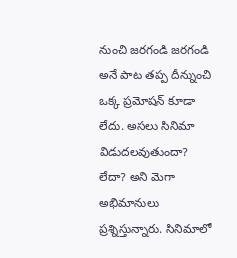నుంచి జరగండి జరగండి అనే పాట తప్ప దీన్నుంచి ఒక్క ప్రమోషన్ కూడా లేదు. అసలు సినిమా విడుదలవుతుందా? లేదా? అని మెగా అభిమానులు ప్రశ్నిస్తున్నారు. సినిమాలో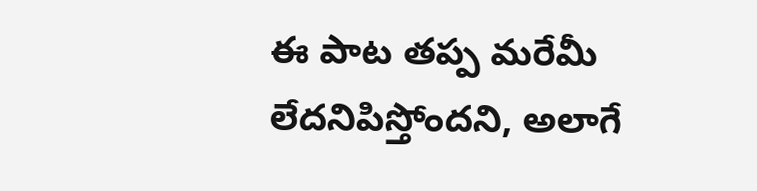ఈ పాట తప్ప మరేమీ లేదనిపిస్తోందని, అలాగే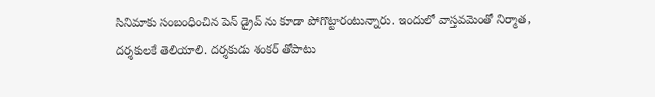సినిమాకు సంబంధించిన పెన్ డ్రైవ్ ను కూడా పోగొట్టారంటున్నారు. ఇందులో వాస్తవమెంతో నిర్మాత, దర్శకులకే తెలియాలి. దర్శకుడు శంకర్ తోపాటు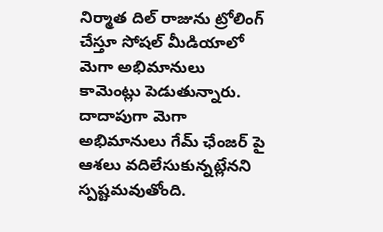నిర్మాత దిల్ రాజును ట్రోలింగ్ చేస్తూ సోషల్ మీడియాలో మెగా అభిమానులు కామెంట్లు పెడుతున్నారు. దాదాపుగా మెగా అభిమానులు గేమ్ ఛేంజర్ పై ఆశలు వదిలేసుకున్నట్లేనని స్పష్టమవుతోంది.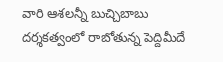వారి ఆశలన్నీ బుచ్చిబాబు దర్శకత్వంలో రాబోతున్న పెద్దిమీదే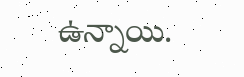ఉన్నాయి.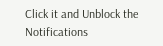Click it and Unblock the Notifications